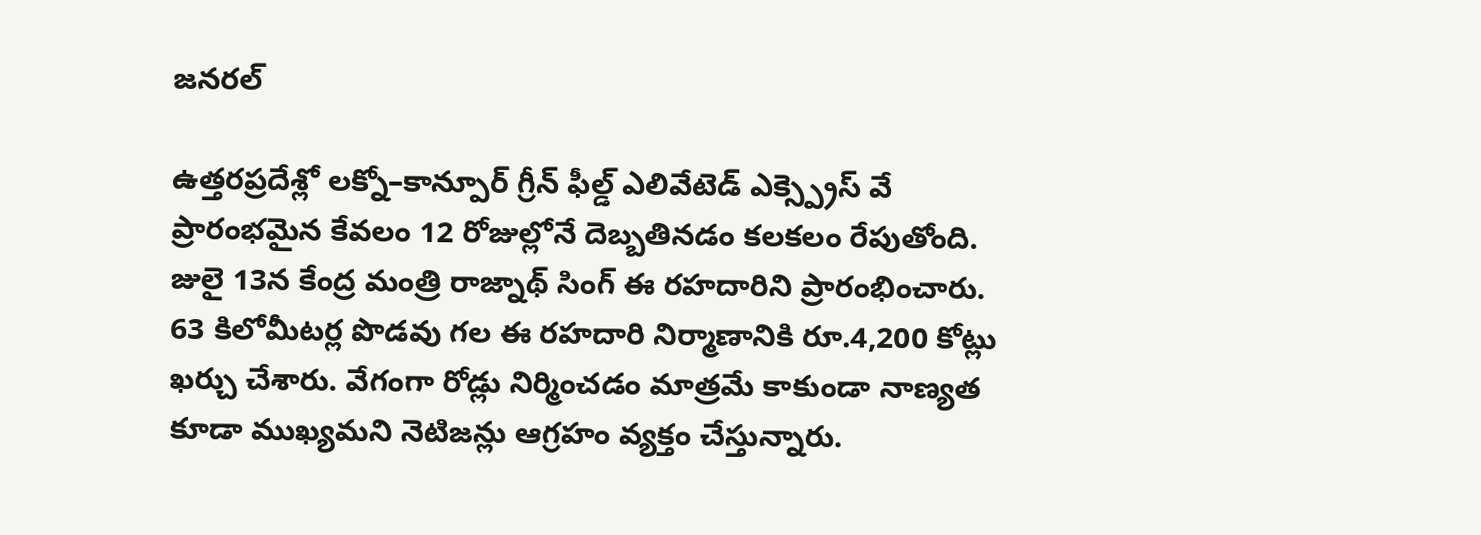జనరల్

ఉత్తరప్రదేశ్లో లక్నో–కాన్పూర్ గ్రీన్ ఫీల్డ్ ఎలివేటెడ్ ఎక్స్ప్రెస్ వే ప్రారంభమైన కేవలం 12 రోజుల్లోనే దెబ్బతినడం కలకలం రేపుతోంది. జులై 13న కేంద్ర మంత్రి రాజ్నాథ్ సింగ్ ఈ రహదారిని ప్రారంభించారు.
63 కిలోమీటర్ల పొడవు గల ఈ రహదారి నిర్మాణానికి రూ.4,200 కోట్లు ఖర్చు చేశారు. వేగంగా రోడ్లు నిర్మించడం మాత్రమే కాకుండా నాణ్యత కూడా ముఖ్యమని నెటిజన్లు ఆగ్రహం వ్యక్తం చేస్తున్నారు.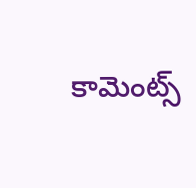కామెంట్స్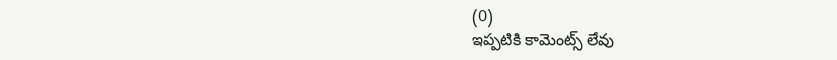(0)
ఇప్పటికి కామెంట్స్ లేవు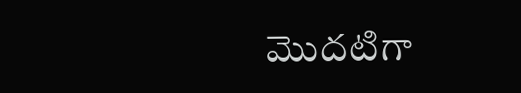మొదటిగా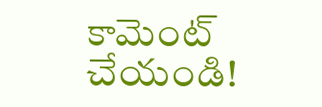కామెంట్ చేయండి!